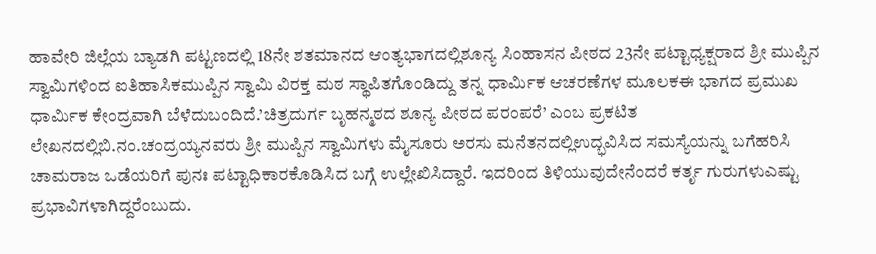ಹಾವೇರಿ ಜಿಲ್ಲೆಯ ಬ್ಯಾಡಗಿ ಪಟ್ಟಣದಲ್ಲಿ 18ನೇ ಶತಮಾನದ ಆಂತ್ಯಭಾಗದಲ್ಲಿಶೂನ್ಯ ಸಿಂಹಾಸನ ಪೀಠದ 23ನೇ ಪಟ್ಟಾಧ್ಯಕ್ಷರಾದ ಶ್ರೀ ಮುಪ್ಪಿನ ಸ್ವಾಮಿಗಳಿಂದ ಐತಿಹಾಸಿಕಮುಪ್ಪಿನ ಸ್ವಾಮಿ ವಿರಕ್ತ ಮಠ ಸ್ಥಾಪಿತಗೊಂಡಿದ್ದು ತನ್ನ ಧಾರ್ಮಿಕ ಆಚರಣೆಗಳ ಮೂಲಕಈ ಭಾಗದ ಪ್ರಮುಖ ಧಾರ್ಮಿಕ ಕೇಂದ್ರವಾಗಿ ಬೆಳೆದುಬಂದಿದೆ.’ಚಿತ್ರದುರ್ಗ ಬೃಹನ್ಮಠದ ಶೂನ್ಯ ಪೀಠದ ಪರಂಪರೆ’ ಎಂಬ ಪ್ರಕಟಿತ ಲೇಖನದಲ್ಲಿಬಿ.ನಂ.ಚಂದ್ರಯ್ಯನವರು ಶ್ರೀ ಮುಪ್ಪಿನ ಸ್ವಾಮಿಗಳು ಮೈಸೂರು ಅರಸು ಮನೆತನದಲ್ಲಿಉದ್ಭವಿಸಿದ ಸಮಸ್ಯೆಯನ್ನು ಬಗೆಹರಿಸಿ ಚಾಮರಾಜ ಒಡೆಯರಿಗೆ ಪುನಃ ಪಟ್ಟಾಧಿಕಾರಕೊಡಿಸಿದ ಬಗ್ಗೆ ಉಲ್ಲೇಖಿಸಿದ್ದಾರೆ. ಇದರಿಂದ ತಿಳಿಯುವುದೇನೆಂದರೆ ಕರ್ತೃ ಗುರುಗಳುಎಷ್ಟು ಪ್ರಭಾವಿಗಳಾಗಿದ್ದರೆಂಬುದು.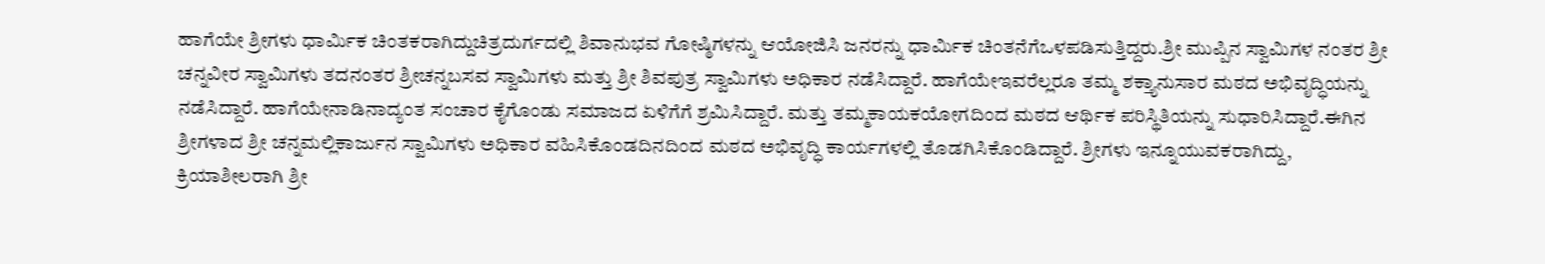ಹಾಗೆಯೇ ಶ್ರೀಗಳು ಧಾರ್ಮಿಕ ಚಿಂತಕರಾಗಿದ್ದುಚಿತ್ರದುರ್ಗದಲ್ಲಿ ಶಿವಾನುಭವ ಗೋಷ್ಠಿಗಳನ್ನು ಆಯೋಜಿಸಿ ಜನರನ್ನು ಧಾರ್ಮಿಕ ಚಿಂತನೆಗೆಒಳಪಡಿಸುತ್ತಿದ್ದರು.ಶ್ರೀ ಮುಪ್ಪಿನ ಸ್ವಾಮಿಗಳ ನಂತರ ಶ್ರೀ ಚನ್ನವೀರ ಸ್ವಾಮಿಗಳು ತದನಂತರ ಶ್ರೀಚನ್ನಬಸವ ಸ್ವಾಮಿಗಳು ಮತ್ತು ಶ್ರೀ ಶಿವಪುತ್ರ ಸ್ವಾಮಿಗಳು ಅಧಿಕಾರ ನಡೆಸಿದ್ದಾರೆ. ಹಾಗೆಯೇಇವರೆಲ್ಲರೂ ತಮ್ಮ ಶಕ್ತ್ಯಾನುಸಾರ ಮಠದ ಅಭಿವೃದ್ಧಿಯನ್ನು ನಡೆಸಿದ್ದಾರೆ. ಹಾಗೆಯೇನಾಡಿನಾದ್ಯಂತ ಸಂಚಾರ ಕೈಗೊಂಡು ಸಮಾಜದ ಏಳಿಗೆಗೆ ಶ್ರಮಿಸಿದ್ದಾರೆ. ಮತ್ತು ತಮ್ಮಕಾಯಕಯೋಗದಿಂದ ಮಠದ ಆರ್ಥಿಕ ಪರಿಸ್ಥಿತಿಯನ್ನು ಸುಧಾರಿಸಿದ್ದಾರೆ.ಈಗಿನ ಶ್ರೀಗಳಾದ ಶ್ರೀ ಚನ್ನಮಲ್ಲಿಕಾರ್ಜುನ ಸ್ವಾಮಿಗಳು ಅಧಿಕಾರ ವಹಿಸಿಕೊಂಡದಿನದಿಂದ ಮಠದ ಅಭಿವೃದ್ಧಿ ಕಾರ್ಯಗಳಲ್ಲಿ ತೊಡಗಿಸಿಕೊಂಡಿದ್ದಾರೆ. ಶ್ರೀಗಳು ಇನ್ನೂಯುವಕರಾಗಿದ್ದು, ಕ್ರಿಯಾಶೀಲರಾಗಿ ಶ್ರೀ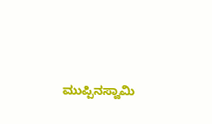ಮುಪ್ಪಿನಸ್ವಾಮಿ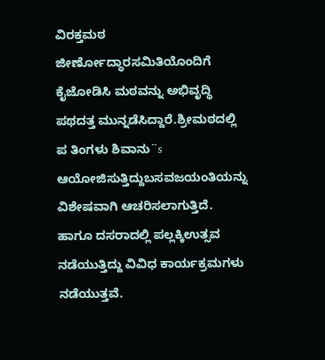ವಿರಕ್ತಮಠ ಜೀರ್ಣೋದ್ಧಾರಸಮಿತಿಯೊಂದಿಗೆ ಕೈಜೋಡಿಸಿ ಮಠವನ್ನು ಅಭಿವೃದ್ಧಿ ಪಥದತ್ತ ಮುನ್ನಡೆಸಿದ್ದಾರೆ.ಶ್ರೀಮಠದಲ್ಲಿ ಪ ತಿಂಗಳು ಶಿವಾನು¨s ಆಯೋಜಿಸುತ್ತಿದ್ದುಬಸವಜಯಂತಿಯನ್ನು ವಿಶೇಷವಾಗಿ ಆಚರಿಸಲಾಗುತ್ತಿದೆ. ಹಾಗೂ ದಸರಾದಲ್ಲಿ ಪಲ್ಲಕ್ಕಿಉತ್ಸವ ನಡೆಯುತ್ತಿದ್ದು ವಿವಿಧ ಕಾರ್ಯಕ್ರಮಗಳು ನಡೆಯುತ್ತವೆ.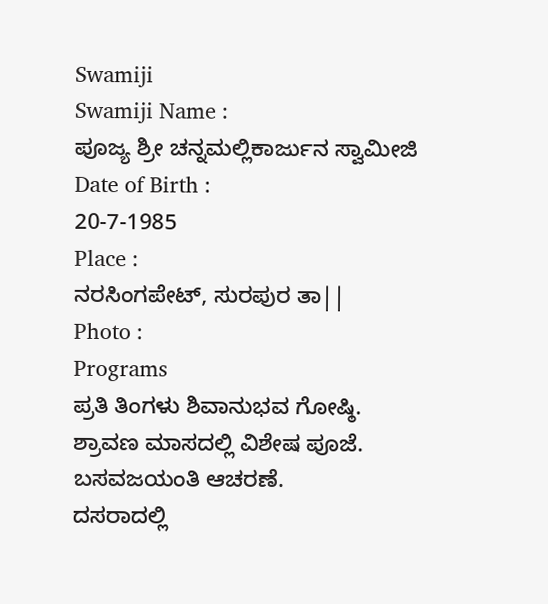Swamiji
Swamiji Name :
ಪೂಜ್ಯ ಶ್ರೀ ಚನ್ನಮಲ್ಲಿಕಾರ್ಜುನ ಸ್ವಾಮೀಜಿ
Date of Birth :
20-7-1985
Place :
ನರಸಿಂಗಪೇಟ್, ಸುರಪುರ ತಾ||
Photo :
Programs
ಪ್ರತಿ ತಿಂಗಳು ಶಿವಾನುಭವ ಗೋಷ್ಠಿ.
ಶ್ರಾವಣ ಮಾಸದಲ್ಲಿ ವಿಶೇಷ ಪೂಜೆ.
ಬಸವಜಯಂತಿ ಆಚರಣೆ.
ದಸರಾದಲ್ಲಿ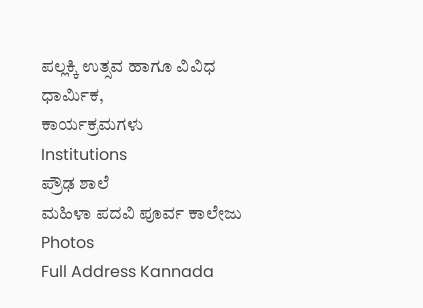ಪಲ್ಲಕ್ಕಿ ಉತ್ಸವ ಹಾಗೂ ವಿವಿಧ ಧಾರ್ಮಿಕ,
ಕಾರ್ಯಕ್ರಮಗಳು
Institutions
ಪ್ರೌಢ ಶಾಲೆ
ಮಹಿಳಾ ಪದವಿ ಪೂರ್ವ ಕಾಲೇಜು
Photos
Full Address Kannada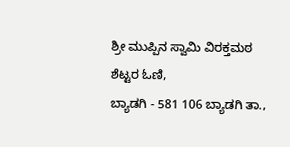ಶ್ರೀ ಮುಪ್ಪಿನ ಸ್ವಾಮಿ ವಿರಕ್ತಮಠ
ಶೆಟ್ಟರ ಓಣಿ,
ಬ್ಯಾಡಗಿ - 581 106 ಬ್ಯಾಡಗಿ ತಾ.,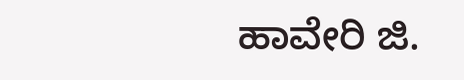ಹಾವೇರಿ ಜಿ.